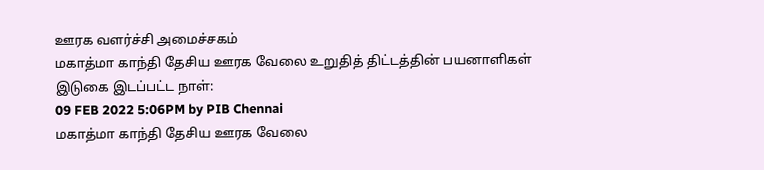ஊரக வளர்ச்சி அமைச்சகம்
மகாத்மா காந்தி தேசிய ஊரக வேலை உறுதித் திட்டத்தின் பயனாளிகள்
இடுகை இடப்பட்ட நாள்:
09 FEB 2022 5:06PM by PIB Chennai
மகாத்மா காந்தி தேசிய ஊரக வேலை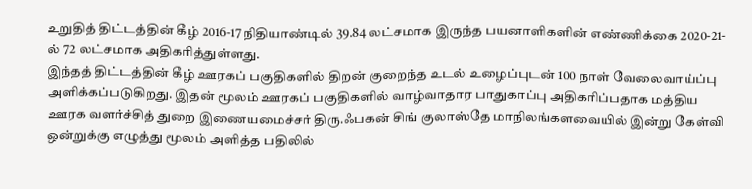உறுதித் திட்டத்தின் கீழ் 2016-17 நிதியாண்டில் 39.84 லட்சமாக இருந்த பயனாளிகளின் எண்ணிக்கை 2020-21-ல் 72 லட்சமாக அதிகரித்துள்ளது.
இந்தத் திட்டத்தின் கீழ் ஊரகப் பகுதிகளில் திறன் குறைந்த உடல் உழைப்புடன் 100 நாள் வேலைவாய்ப்பு அளிக்கப்படுகிறது. இதன் மூலம் ஊரகப் பகுதிகளில் வாழ்வாதார பாதுகாப்பு அதிகரிப்பதாக மத்திய ஊரக வளர்ச்சித் துறை இணையமைச்சர் திரு.ஃபகன் சிங் குலாஸ்தே மாநிலங்களவையில் இன்று கேள்வி ஒன்றுக்கு எழுத்து மூலம் அளித்த பதிலில்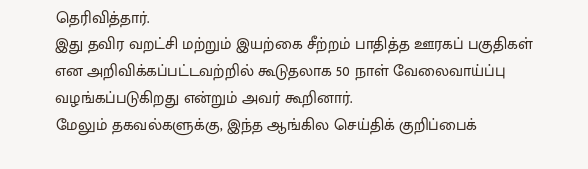தெரிவித்தார்.
இது தவிர வறட்சி மற்றும் இயற்கை சீற்றம் பாதித்த ஊரகப் பகுதிகள் என அறிவிக்கப்பட்டவற்றில் கூடுதலாக 50 நாள் வேலைவாய்ப்பு வழங்கப்படுகிறது என்றும் அவர் கூறினார்.
மேலும் தகவல்களுக்கு, இந்த ஆங்கில செய்திக் குறிப்பைக்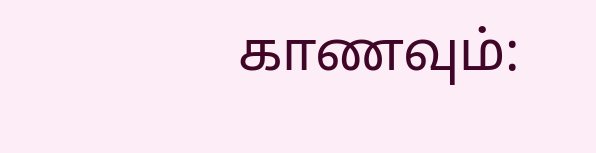காணவும்: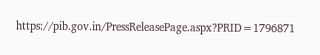https://pib.gov.in/PressReleasePage.aspx?PRID=1796871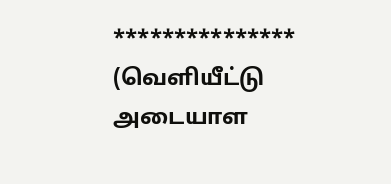***************
(வெளியீட்டு அடையாள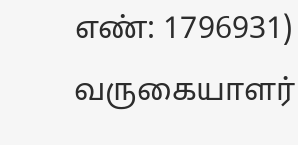எண்: 1796931)
வருகையாளர்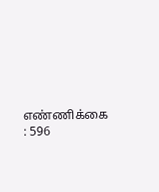எண்ணிக்கை : 596